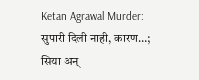Ketan Agrawal Murder: सुपारी दिली नाही, कारण…; सिया अन्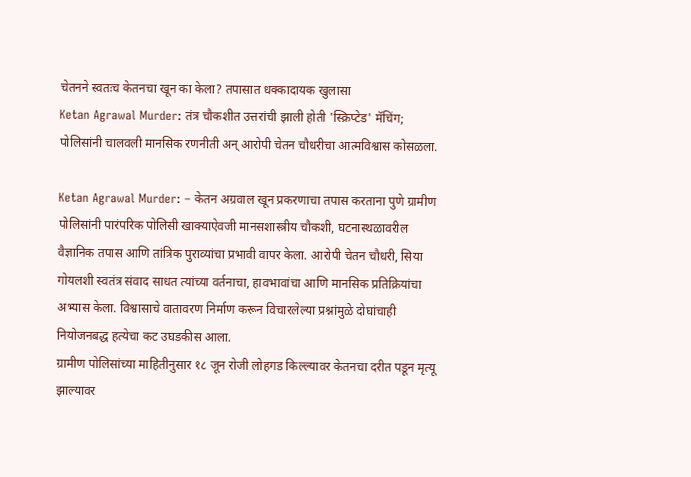चेतनने स्वतःच केतनचा खून का केला? तपासात धक्कादायक खुलासा
Ketan Agrawal Murder: तंत्र चौकशीत उत्तरांची झाली होती 'स्क्रिप्टेड' मॅचिंग; पोलिसांनी चालवली मानसिक रणनीती अन् आरोपी चेतन चौधरीचा आत्मविश्वास कोसळला.

Ketan Agrawal Murder: – केतन अग्रवाल खून प्रकरणाचा तपास करताना पुणे ग्रामीण पोलिसांनी पारंपरिक पोलिसी खाक्याऐवजी मानसशास्त्रीय चौकशी, घटनास्थळावरील वैज्ञानिक तपास आणि तांत्रिक पुराव्यांचा प्रभावी वापर केला. आरोपी चेतन चौधरी, सिया गोयलशी स्वतंत्र संवाद साधत त्यांच्या वर्तनाचा, हावभावांचा आणि मानसिक प्रतिक्रियांचा अभ्यास केला. विश्वासाचे वातावरण निर्माण करून विचारलेल्या प्रश्नांमुळे दोघांचाही नियोजनबद्ध हत्येचा कट उघडकीस आला.
ग्रामीण पोलिसांच्या माहितीनुसार १८ जून रोजी लोहगड किल्ल्यावर केतनचा दरीत पडून मृत्यू झाल्यावर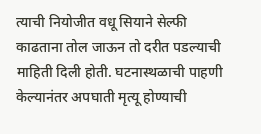त्याची नियोजीत वधू सियाने सेल्फी काढताना तोल जाऊन तो दरीत पडल्याची माहिती दिली होती. घटनास्थळाची पाहणी केल्यानंतर अपघाती मृत्यू होण्याची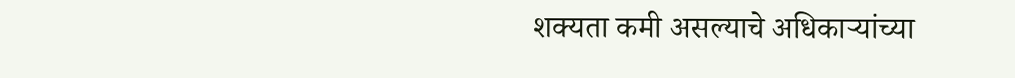शक्यता कमी असल्याचे अधिकाऱ्यांच्या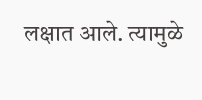लक्षात आले. त्यामुळे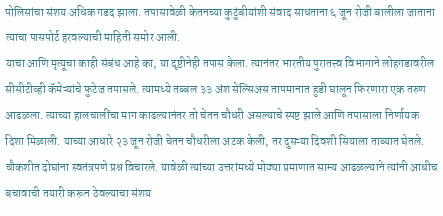पोलिसांचा संशय अधिक गडद झाला. तपासावेळी केतनच्या कुटुंबीयांशी संवाद साधताना ६ जून रोजी बालीला जाताना त्याचा पासपोर्ट हरवल्याची माहिती समोर आली.
याचा आणि मृत्यूचा काही संबंध आहे का, या दृष्टीनेही तपास केला. त्यानंतर भारतीय पुरातत्त्व विभागाने लोहगडावरील सीसीटीव्ही कॅमेऱ्यांचे फुटेज तपासले. त्यामध्ये तब्बल ३३ अंश सेल्सिअस तापमानात हुडी घालून फिरणारा एक तरुण आढळला. त्याच्या हालचालींचा माग काढल्यानंतर तो चेतन चौधरी असल्याचे स्पष्ट झाले आणि तपासाला निर्णायक दिशा मिळाली. याच्या आधारे २३ जून रोजी चेतन चौधरीला अटक केली, तर दुसऱ्या दिवशी सियाला ताब्यात घेतले.
चौकशीत दोघांना स्वतंत्रपणे प्रश्न विचारले. यावेळी त्यांच्या उत्तरांमध्ये मोठ्या प्रमाणात साम्य आढळल्याने त्यांनी आधीच बचावाची तयारी करून ठेवल्याचा संशय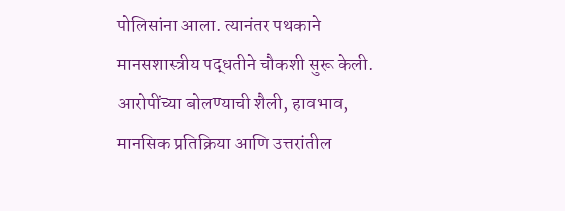पोलिसांना आला. त्यानंतर पथकाने मानसशास्त्रीय पद्धतीने चौकशी सुरू केली. आरोपींच्या बोलण्याची शैली, हावभाव, मानसिक प्रतिक्रिया आणि उत्तरांतील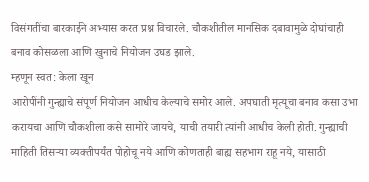विसंगतींचा बारकाईने अभ्यास करत प्रश्न विचारले. चौकशीतील मानसिक दबावामुळे दोघांचाही बनाव कोसळला आणि खुनाचे नियोजन उघड झाले.
म्हणून स्वत: केला खून
आरोपींनी गुन्ह्याचे संपूर्ण नियोजन आधीच केल्याचे समोर आले. अपघाती मृत्यूचा बनाव कसा उभा करायचा आणि चौकशीला कसे सामोरे जायचे, याची तयारी त्यांनी आधीच केली होती. गुन्ह्याची माहिती तिसऱ्या व्यक्तीपर्यंत पोहोचू नये आणि कोणताही बाह्य सहभाग राहू नये, यासाठी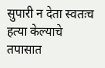सुपारी न देता स्वतःच हत्या केल्याचे तपासात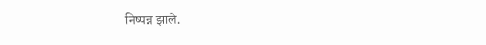निष्पन्न झाले.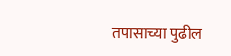तपासाच्या पुढील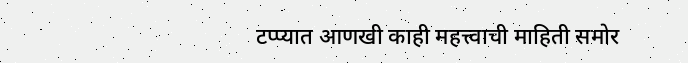टप्प्यात आणखी काही महत्त्वाची माहिती समोर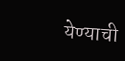येण्याची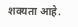शक्यता आहे.